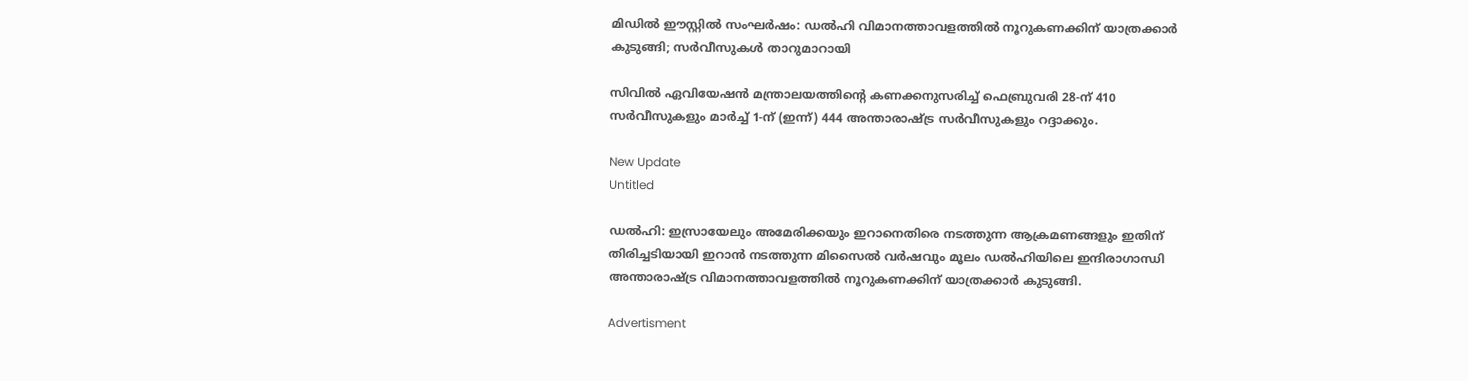മിഡിൽ ഈസ്റ്റിൽ സംഘർഷം: ഡൽഹി വിമാനത്താവളത്തിൽ നൂറുകണക്കിന് യാത്രക്കാർ കുടുങ്ങി; സർവീസുകൾ താറുമാറായി

സിവില്‍ ഏവിയേഷന്‍ മന്ത്രാലയത്തിന്റെ കണക്കനുസരിച്ച് ഫെബ്രുവരി 28-ന് 410 സര്‍വീസുകളും മാര്‍ച്ച് 1-ന് (ഇന്ന്) 444 അന്താരാഷ്ട്ര സര്‍വീസുകളും റദ്ദാക്കും.

New Update
Untitled

ഡല്‍ഹി: ഇസ്രായേലും അമേരിക്കയും ഇറാനെതിരെ നടത്തുന്ന ആക്രമണങ്ങളും ഇതിന് തിരിച്ചടിയായി ഇറാന്‍ നടത്തുന്ന മിസൈല്‍ വര്‍ഷവും മൂലം ഡല്‍ഹിയിലെ ഇന്ദിരാഗാന്ധി അന്താരാഷ്ട്ര വിമാനത്താവളത്തില്‍ നൂറുകണക്കിന് യാത്രക്കാര്‍ കുടുങ്ങി.

Advertisment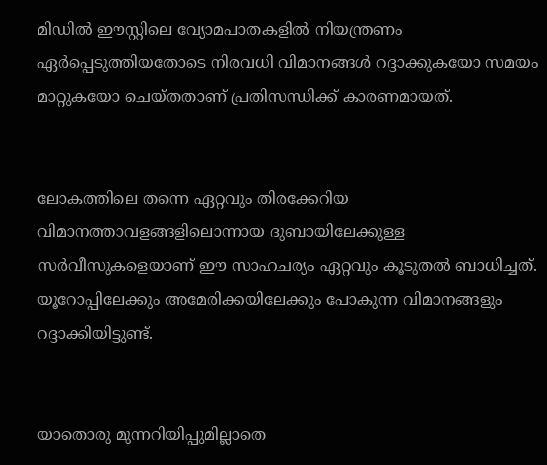മിഡില്‍ ഈസ്റ്റിലെ വ്യോമപാതകളില്‍ നിയന്ത്രണം ഏര്‍പ്പെടുത്തിയതോടെ നിരവധി വിമാനങ്ങള്‍ റദ്ദാക്കുകയോ സമയം മാറ്റുകയോ ചെയ്തതാണ് പ്രതിസന്ധിക്ക് കാരണമായത്.


ലോകത്തിലെ തന്നെ ഏറ്റവും തിരക്കേറിയ വിമാനത്താവളങ്ങളിലൊന്നായ ദുബായിലേക്കുള്ള സര്‍വീസുകളെയാണ് ഈ സാഹചര്യം ഏറ്റവും കൂടുതല്‍ ബാധിച്ചത്. യൂറോപ്പിലേക്കും അമേരിക്കയിലേക്കും പോകുന്ന വിമാനങ്ങളും റദ്ദാക്കിയിട്ടുണ്ട്.


യാതൊരു മുന്നറിയിപ്പുമില്ലാതെ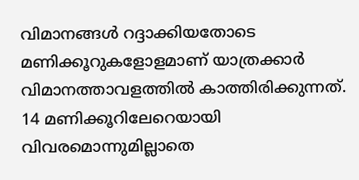വിമാനങ്ങള്‍ റദ്ദാക്കിയതോടെ മണിക്കൂറുകളോളമാണ് യാത്രക്കാര്‍ വിമാനത്താവളത്തില്‍ കാത്തിരിക്കുന്നത്. 14 മണിക്കൂറിലേറെയായി വിവരമൊന്നുമില്ലാതെ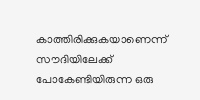കാത്തിരിക്കുകയാണെന്ന് സൗദിയിലേക്ക് പോകേണ്ടിയിരുന്ന ഒരു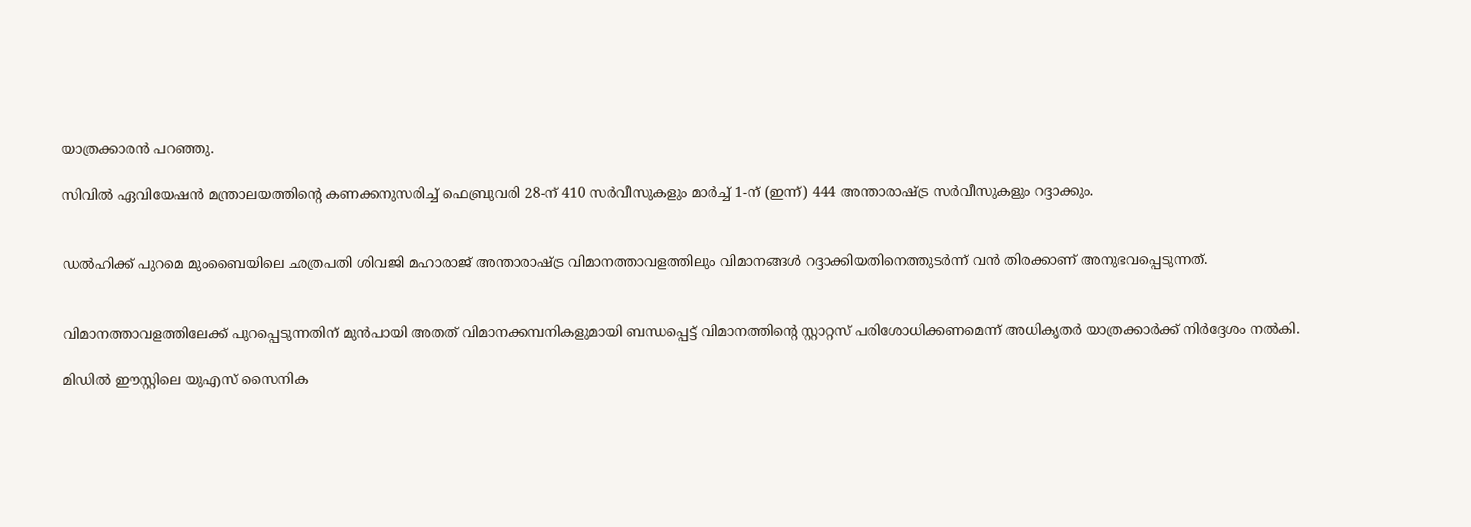യാത്രക്കാരന്‍ പറഞ്ഞു.

സിവില്‍ ഏവിയേഷന്‍ മന്ത്രാലയത്തിന്റെ കണക്കനുസരിച്ച് ഫെബ്രുവരി 28-ന് 410 സര്‍വീസുകളും മാര്‍ച്ച് 1-ന് (ഇന്ന്) 444 അന്താരാഷ്ട്ര സര്‍വീസുകളും റദ്ദാക്കും.


ഡല്‍ഹിക്ക് പുറമെ മുംബൈയിലെ ഛത്രപതി ശിവജി മഹാരാജ് അന്താരാഷ്ട്ര വിമാനത്താവളത്തിലും വിമാനങ്ങള്‍ റദ്ദാക്കിയതിനെത്തുടര്‍ന്ന് വന്‍ തിരക്കാണ് അനുഭവപ്പെടുന്നത്.


വിമാനത്താവളത്തിലേക്ക് പുറപ്പെടുന്നതിന് മുന്‍പായി അതത് വിമാനക്കമ്പനികളുമായി ബന്ധപ്പെട്ട് വിമാനത്തിന്റെ സ്റ്റാറ്റസ് പരിശോധിക്കണമെന്ന് അധികൃതര്‍ യാത്രക്കാര്‍ക്ക് നിര്‍ദ്ദേശം നല്‍കി.

മിഡില്‍ ഈസ്റ്റിലെ യുഎസ് സൈനിക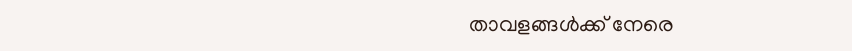താവളങ്ങള്‍ക്ക് നേരെ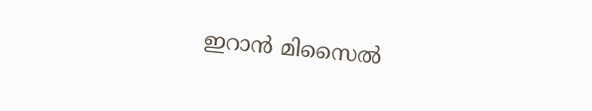ഇറാന്‍ മിസൈല്‍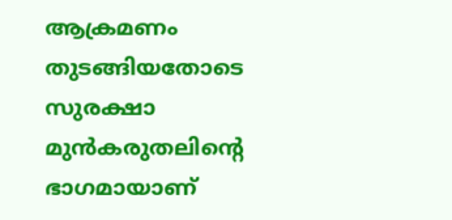ആക്രമണം തുടങ്ങിയതോടെ സുരക്ഷാ മുന്‍കരുതലിന്റെ ഭാഗമായാണ്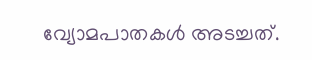വ്യോമപാതകള്‍ അടച്ചത്.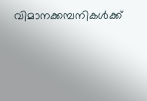വിമാനക്കമ്പനികള്‍ക്ക്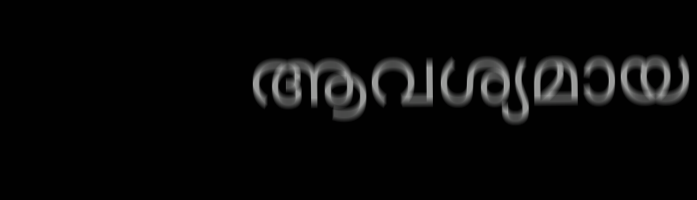ആവശ്യമായ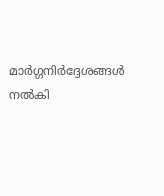മാര്‍ഗ്ഗനിര്‍ദ്ദേശങ്ങള്‍ നല്‍കി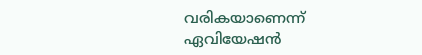വരികയാണെന്ന് ഏവിയേഷന്‍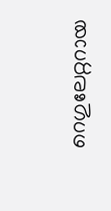റെഗുലേറ്ററായ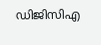ഡിജിസിഎ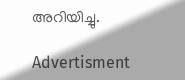അറിയിച്ചു.

Advertisment